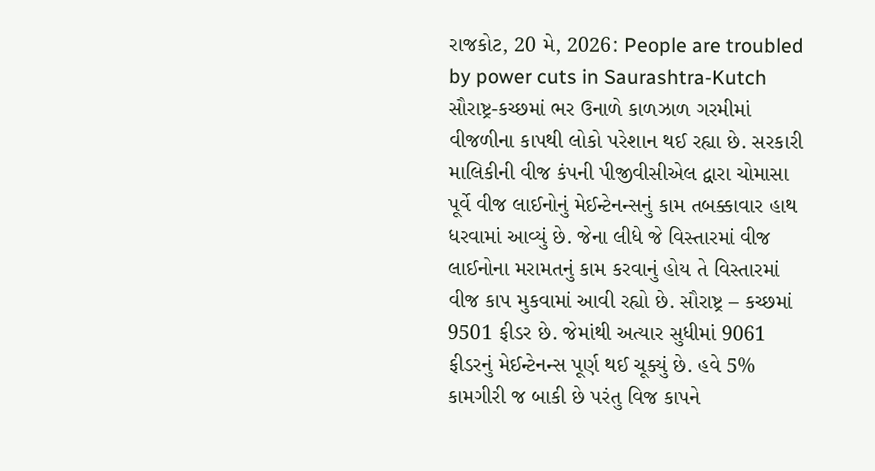રાજકોટ, 20 મે, 2026: People are troubled by power cuts in Saurashtra-Kutch સૌરાષ્ટ્ર-કચ્છમાં ભર ઉનાળે કાળઝાળ ગરમીમાં વીજળીના કાપથી લોકો પરેશાન થઈ રહ્યા છે. સરકારી માલિકીની વીજ કંપની પીજીવીસીએલ દ્વારા ચોમાસા પૂર્વે વીજ લાઈનોનું મેઈન્ટેનન્સનું કામ તબક્કાવાર હાથ ધરવામાં આવ્યું છે. જેના લીધે જે વિસ્તારમાં વીજ લાઈનોના મરામતનું કામ કરવાનું હોય તે વિસ્તારમાં વીજ કાપ મુકવામાં આવી રહ્યો છે. સૌરાષ્ટ્ર – કચ્છમાં 9501 ફીડર છે. જેમાંથી અત્યાર સુધીમાં 9061 ફીડરનું મેઈન્ટેનન્સ પૂર્ણ થઈ ચૂક્યું છે. હવે 5% કામગીરી જ બાકી છે પરંતુ વિજ કાપને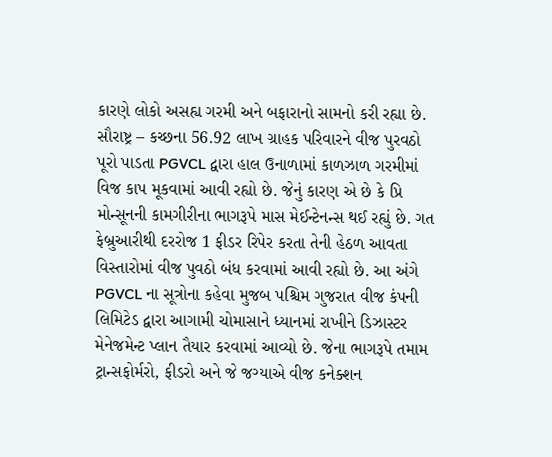કારણે લોકો અસહ્ય ગરમી અને બફારાનો સામનો કરી રહ્યા છે.
સૌરાષ્ટ્ર – કચ્છના 56.92 લાખ ગ્રાહક પરિવારને વીજ પુરવઠો પૂરો પાડતા PGVCL દ્વારા હાલ ઉનાળામાં કાળઝાળ ગરમીમાં વિજ કાપ મૂકવામાં આવી રહ્યો છે. જેનું કારણ એ છે કે પ્રિ મોન્સૂનની કામગીરીના ભાગરૂપે માસ મેઈન્ટેનન્સ થઈ રહ્યું છે. ગત ફેબ્રુઆરીથી દરરોજ 1 ફીડર રિપેર કરતા તેની હેઠળ આવતા વિસ્તારોમાં વીજ પુવઠો બંધ કરવામાં આવી રહ્યો છે. આ અંગે PGVCL ના સૂત્રોના કહેવા મુજબ પશ્ચિમ ગુજરાત વીજ કંપની લિમિટેડ દ્વારા આગામી ચોમાસાને ધ્યાનમાં રાખીને ડિઝાસ્ટર મેનેજમેન્ટ પ્લાન તૈયાર કરવામાં આવ્યો છે. જેના ભાગરૂપે તમામ ટ્રાન્સફોર્મરો, ફીડરો અને જે જગ્યાએ વીજ કનેક્શન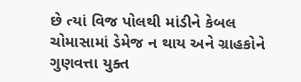છે ત્યાં વિજ પોલથી માંડીને કેબલ ચોમાસામાં ડેમેજ ન થાય અને ગ્રાહકોને ગુણવત્તા યુક્ત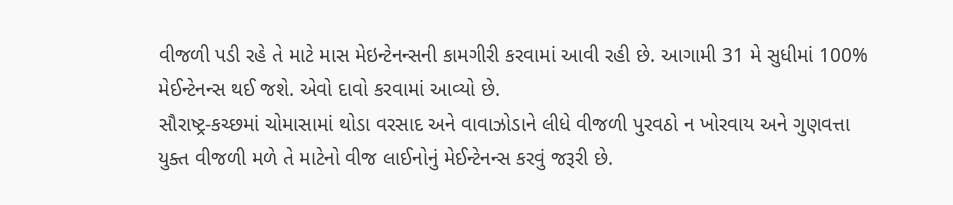વીજળી પડી રહે તે માટે માસ મેઇન્ટેનન્સની કામગીરી કરવામાં આવી રહી છે. આગામી 31 મે સુધીમાં 100% મેઈન્ટેનન્સ થઈ જશે. એવો દાવો કરવામાં આવ્યો છે.
સૌરાષ્ટ્ર-કચ્છમાં ચોમાસામાં થોડા વરસાદ અને વાવાઝોડાને લીધે વીજળી પુરવઠો ન ખોરવાય અને ગુણવત્તા યુક્ત વીજળી મળે તે માટેનો વીજ લાઈનોનું મેઈન્ટેનન્સ કરવું જરૂરી છે.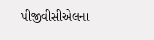પીજીવીસીએલના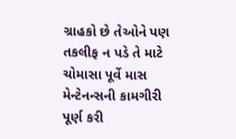ગ્રાહકો છે તેઓને પણ તકલીફ ન પડે તે માટે ચોમાસા પૂર્વે માસ મેન્ટેનન્સની કામગીરી પૂર્ણ કરી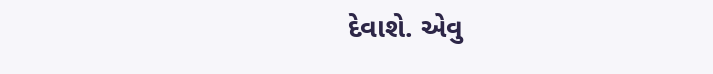દેવાશે. એવુ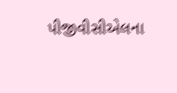પીજીવીસીએલના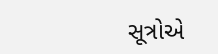સૂત્રોએ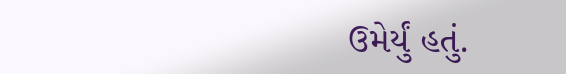ઉમેર્યું હતું.